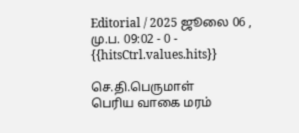Editorial / 2025 ஜூலை 06 , மு.ப. 09:02 - 0 - {{hitsCtrl.values.hits}}

செ.தி.பெருமாள்
பெரிய வாகை மரம்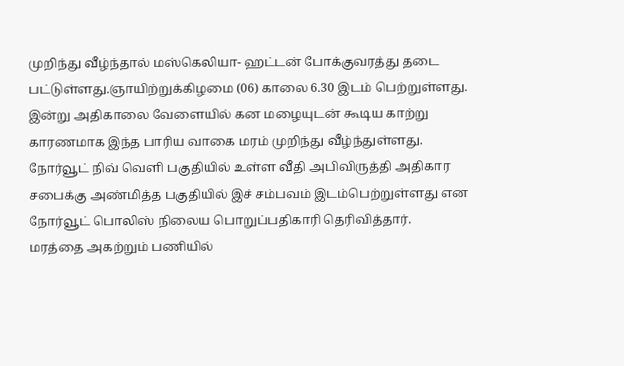முறிந்து வீழ்ந்தால் மஸ்கெலியா- ஹட்டன் போக்குவரத்து தடை பட்டுள்ளது.ஞாயிற்றுக்கிழமை (06) காலை 6.30 இடம் பெற்றுள்ளது.
இன்று அதிகாலை வேளையில் கன மழையுடன் கூடிய காற்று காரணமாக இந்த பாரிய வாகை மரம் முறிந்து வீழ்ந்துள்ளது.
நோர்வூட் நிவ் வெளி பகுதியில் உள்ள வீதி அபிவிருத்தி அதிகார சபைக்கு அண்மித்த பகுதியில் இச் சம்பவம் இடம்பெற்றுள்ளது என நோர்வூட் பொலிஸ் நிலைய பொறுப்பதிகாரி தெரிவித்தார்.
மரத்தை அகற்றும் பணியில்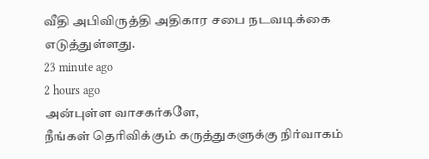வீதி அபிவிருத்தி அதிகார சபை நடவடிக்கை எடுத்துள்ளது.
23 minute ago
2 hours ago
அன்புள்ள வாசகர்களே,
நீங்கள் தெரிவிக்கும் கருத்துகளுக்கு நிர்வாகம்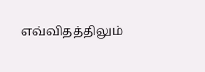எவ்விதத்திலும்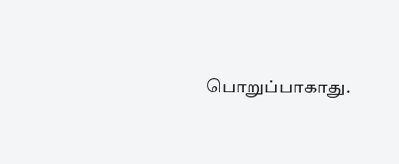பொறுப்பாகாது.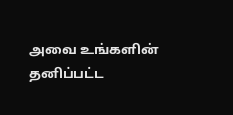அவை உங்களின் தனிப்பட்ட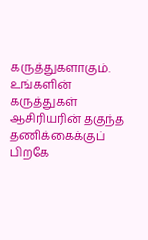கருத்துகளாகும். உங்களின் கருத்துகள் ஆசிரியரின் தகுந்த தணிக்கைக்குப் பிறகே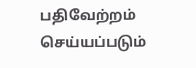பதிவேற்றம் செய்யப்படும்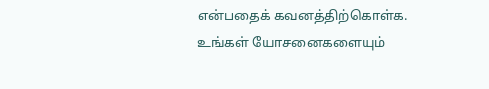என்பதைக் கவனத்திற்கொள்க. உங்கள் யோசனைகளையும்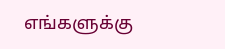எங்களுக்கு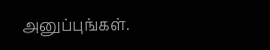அனுப்புங்கள்.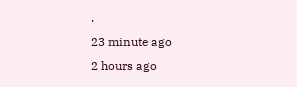.
23 minute ago
2 hours ago